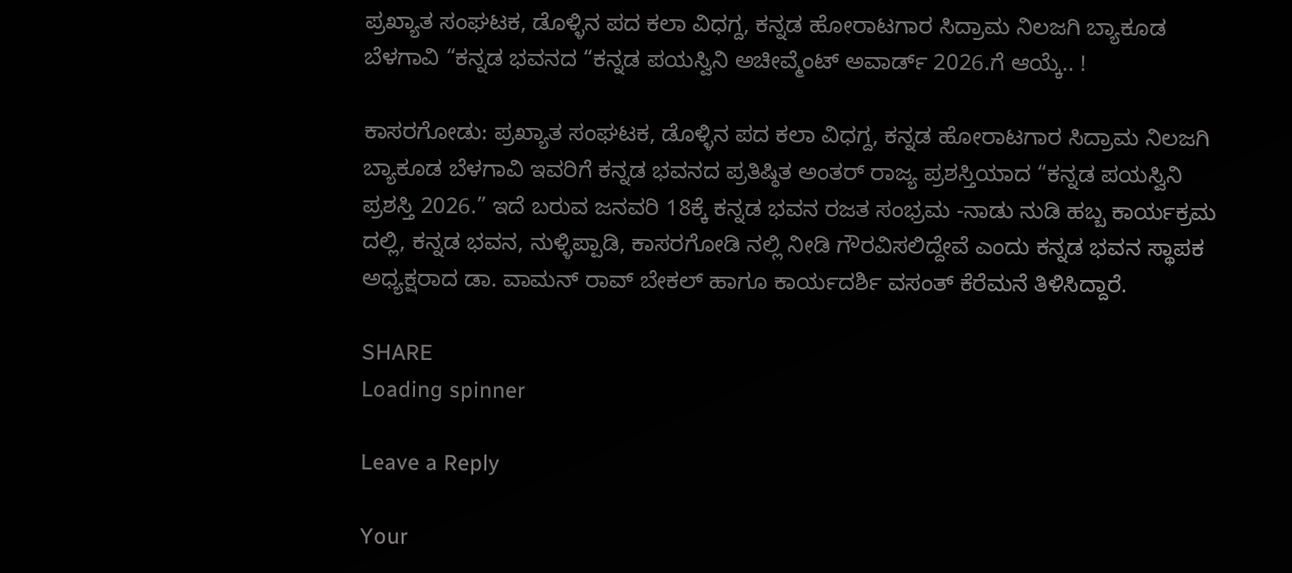ಪ್ರಖ್ಯಾತ ಸಂಘಟಕ, ಡೊಳ್ಳಿನ ಪದ ಕಲಾ ವಿಧಗ್ದ, ಕನ್ನಡ ಹೋರಾಟಗಾರ ಸಿದ್ರಾಮ ನಿಲಜಗಿ ಬ್ಯಾಕೂಡ ಬೆಳಗಾವಿ “ಕನ್ನಡ ಭವನದ “ಕನ್ನಡ ಪಯಸ್ವಿನಿ ಅಚೀವ್ಮೆಂಟ್ ಅವಾರ್ಡ್ 2026.ಗೆ ಆಯ್ಕೆ.. !

ಕಾಸರಗೋಡು: ಪ್ರಖ್ಯಾತ ಸಂಘಟಕ, ಡೊಳ್ಳಿನ ಪದ ಕಲಾ ವಿಧಗ್ದ, ಕನ್ನಡ ಹೋರಾಟಗಾರ ಸಿದ್ರಾಮ ನಿಲಜಗಿ ಬ್ಯಾಕೂಡ ಬೆಳಗಾವಿ ಇವರಿಗೆ ಕನ್ನಡ ಭವನದ ಪ್ರತಿಷ್ಠಿತ ಅಂತರ್ ರಾಜ್ಯ ಪ್ರಶಸ್ತಿಯಾದ “ಕನ್ನಡ ಪಯಸ್ವಿನಿ ಪ್ರಶಸ್ತಿ 2026.” ಇದೆ ಬರುವ ಜನವರಿ 18ಕ್ಕೆ ಕನ್ನಡ ಭವನ ರಜತ ಸಂಭ್ರಮ -ನಾಡು ನುಡಿ ಹಬ್ಬ ಕಾರ್ಯಕ್ರಮ ದಲ್ಲಿ, ಕನ್ನಡ ಭವನ, ನುಳ್ಳಿಪ್ಪಾಡಿ, ಕಾಸರಗೋಡಿ ನಲ್ಲಿ ನೀಡಿ ಗೌರವಿಸಲಿದ್ದೇವೆ ಎಂದು ಕನ್ನಡ ಭವನ ಸ್ಥಾಪಕ ಅಧ್ಯಕ್ಷರಾದ ಡಾ. ವಾಮನ್ ರಾವ್ ಬೇಕಲ್ ಹಾಗೂ ಕಾರ್ಯದರ್ಶಿ ವಸಂತ್ ಕೆರೆಮನೆ ತಿಳಿಸಿದ್ದಾರೆ.

SHARE
Loading spinner

Leave a Reply

Your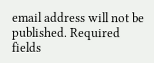email address will not be published. Required fields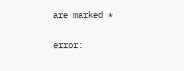are marked *

error: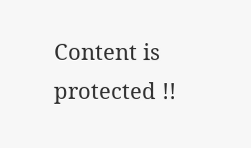Content is protected !!